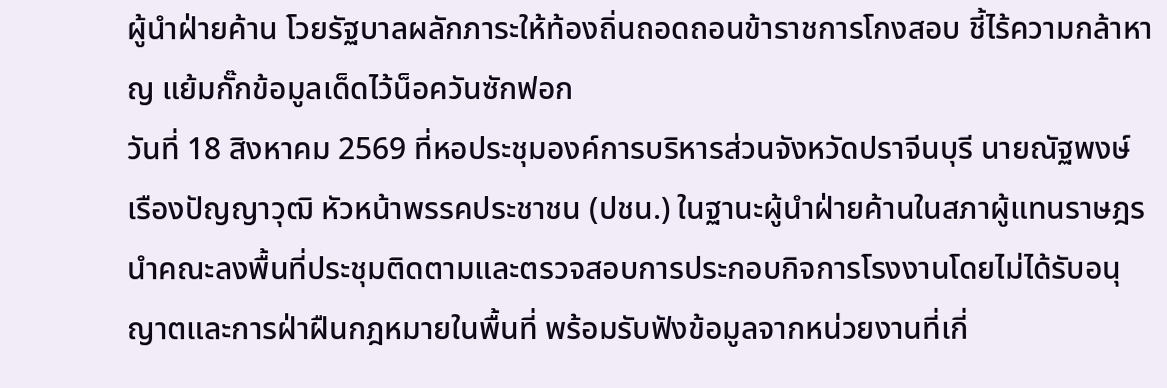ผู้นำฝ่ายค้าน โวยรัฐบาลผลักภาระให้ท้องถิ่นถอดถอนข้าราชการโกงสอบ ชี้ไร้ความกล้าหาญ แย้มกั๊กข้อมูลเด็ดไว้น็อควันซักฟอก
วันที่ 18 สิงหาคม 2569 ที่หอประชุมองค์การบริหารส่วนจังหวัดปราจีนบุรี นายณัฐพงษ์ เรืองปัญญาวุฒิ หัวหน้าพรรคประชาชน (ปชน.) ในฐานะผู้นำฝ่ายค้านในสภาผู้แทนราษฎร นำคณะลงพื้นที่ประชุมติดตามและตรวจสอบการประกอบกิจการโรงงานโดยไม่ได้รับอนุญาตและการฝ่าฝืนกฎหมายในพื้นที่ พร้อมรับฟังข้อมูลจากหน่วยงานที่เกี่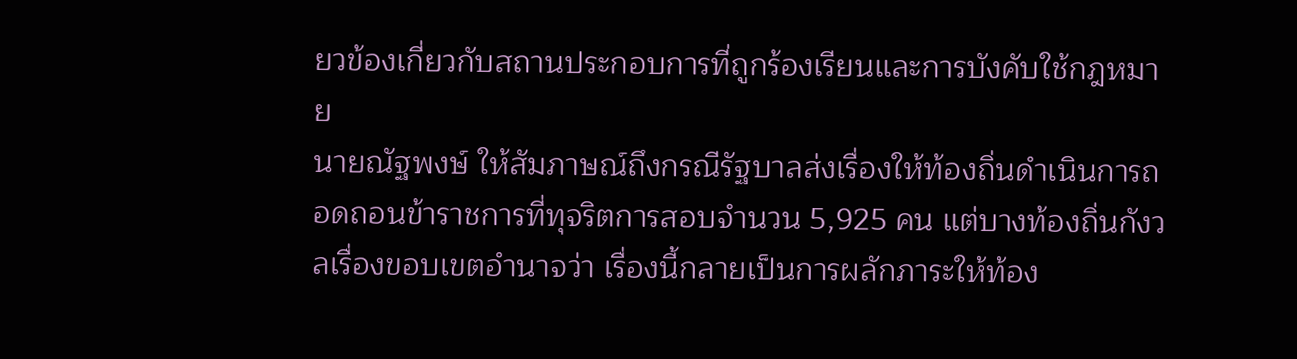ยวข้องเกี่ยวกับสถานประกอบการที่ถูกร้องเรียนและการบังคับใช้กฎหมาย
นายณัฐพงษ์ ให้สัมภาษณ์ถึงกรณีรัฐบาลส่งเรื่องให้ท้องถิ่นดำเนินการถอดถอนข้าราชการที่ทุจริตการสอบจำนวน 5,925 คน แต่บางท้องถิ่นกังวลเรื่องขอบเขตอำนาจว่า เรื่องนี้กลายเป็นการผลักภาระให้ท้อง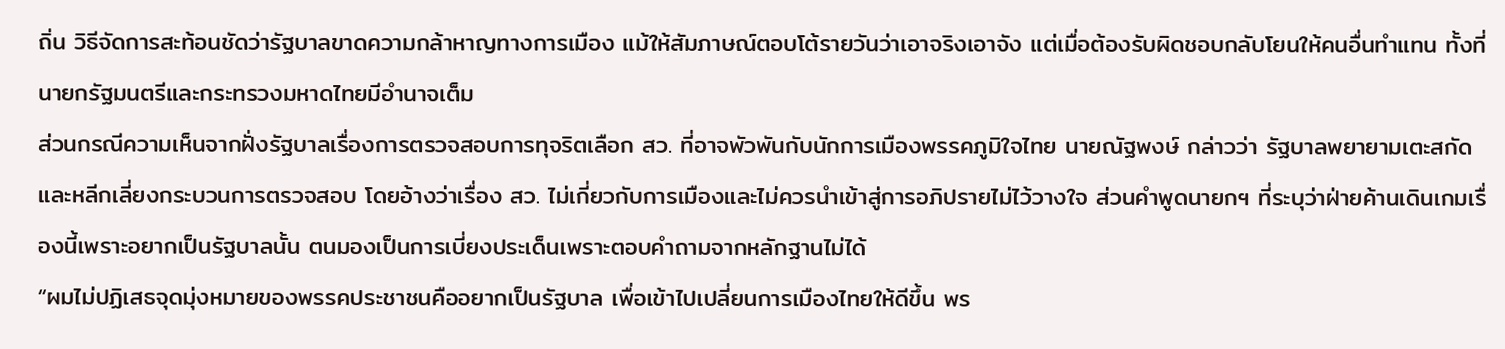ถิ่น วิธีจัดการสะท้อนชัดว่ารัฐบาลขาดความกล้าหาญทางการเมือง แม้ให้สัมภาษณ์ตอบโต้รายวันว่าเอาจริงเอาจัง แต่เมื่อต้องรับผิดชอบกลับโยนให้คนอื่นทำแทน ทั้งที่นายกรัฐมนตรีและกระทรวงมหาดไทยมีอำนาจเต็ม
ส่วนกรณีความเห็นจากฝั่งรัฐบาลเรื่องการตรวจสอบการทุจริตเลือก สว. ที่อาจพัวพันกับนักการเมืองพรรคภูมิใจไทย นายณัฐพงษ์ กล่าวว่า รัฐบาลพยายามเตะสกัดและหลีกเลี่ยงกระบวนการตรวจสอบ โดยอ้างว่าเรื่อง สว. ไม่เกี่ยวกับการเมืองและไม่ควรนำเข้าสู่การอภิปรายไม่ไว้วางใจ ส่วนคำพูดนายกฯ ที่ระบุว่าฝ่ายค้านเดินเกมเรื่องนี้เพราะอยากเป็นรัฐบาลนั้น ตนมองเป็นการเบี่ยงประเด็นเพราะตอบคำถามจากหลักฐานไม่ได้
“ผมไม่ปฏิเสธจุดมุ่งหมายของพรรคประชาชนคืออยากเป็นรัฐบาล เพื่อเข้าไปเปลี่ยนการเมืองไทยให้ดีขึ้น พร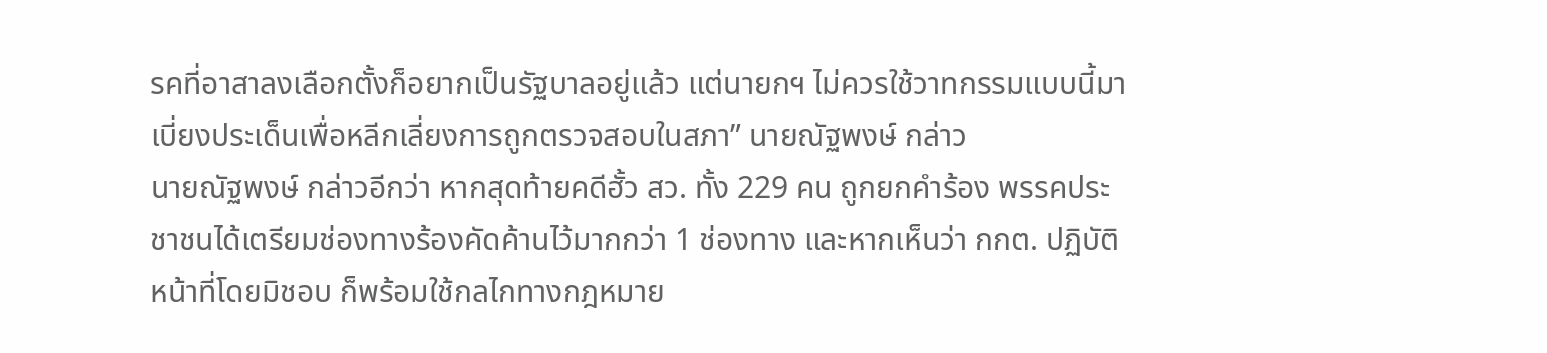รคที่อาสาลงเลือกตั้งก็อยากเป็นรัฐบาลอยู่แล้ว แต่นายกฯ ไม่ควรใช้วาทกรรมแบบนี้มาเบี่ยงประเด็นเพื่อหลีกเลี่ยงการถูกตรวจสอบในสภา” นายณัฐพงษ์ กล่าว
นายณัฐพงษ์ กล่าวอีกว่า หากสุดท้ายคดีฮั้ว สว. ทั้ง 229 คน ถูกยกคำร้อง พรรคประชาชนได้เตรียมช่องทางร้องคัดค้านไว้มากกว่า 1 ช่องทาง และหากเห็นว่า กกต. ปฏิบัติหน้าที่โดยมิชอบ ก็พร้อมใช้กลไกทางกฎหมาย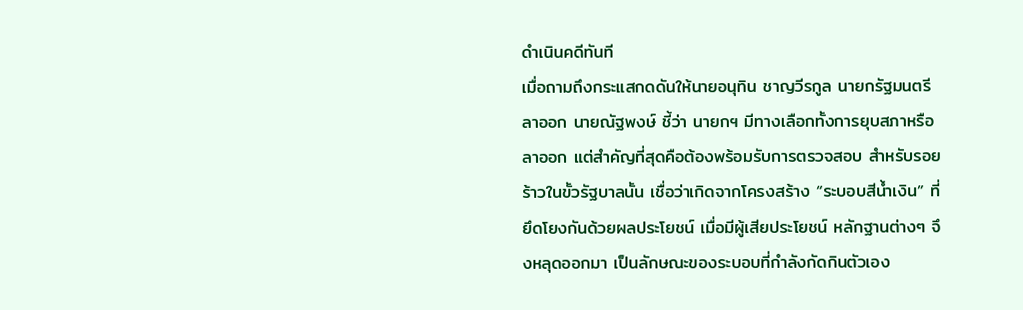ดำเนินคดีทันที
เมื่อถามถึงกระแสกดดันให้นายอนุทิน ชาญวีรกูล นายกรัฐมนตรี ลาออก นายณัฐพงษ์ ชี้ว่า นายกฯ มีทางเลือกทั้งการยุบสภาหรือลาออก แต่สำคัญที่สุดคือต้องพร้อมรับการตรวจสอบ สำหรับรอยร้าวในขั้วรัฐบาลนั้น เชื่อว่าเกิดจากโครงสร้าง “ระบอบสีน้ำเงิน” ที่ยึดโยงกันด้วยผลประโยชน์ เมื่อมีผู้เสียประโยชน์ หลักฐานต่างๆ จึงหลุดออกมา เป็นลักษณะของระบอบที่กำลังกัดกินตัวเอง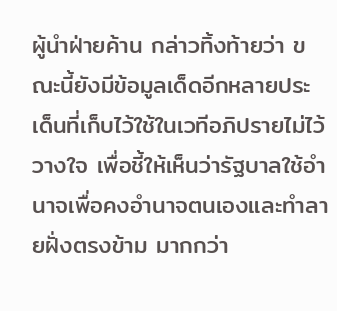ผู้นำฝ่ายค้าน กล่าวทิ้งท้ายว่า ขณะนี้ยังมีข้อมูลเด็ดอีกหลายประเด็นที่เก็บไว้ใช้ในเวทีอภิปรายไม่ไว้วางใจ เพื่อชี้ให้เห็นว่ารัฐบาลใช้อำนาจเพื่อคงอำนาจตนเองและทำลายฝั่งตรงข้าม มากกว่า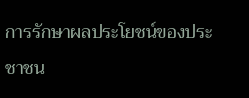การรักษาผลประโยชน์ของประชาชน